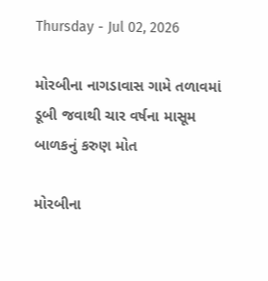Thursday - Jul 02, 2026

મોરબીના નાગડાવાસ ગામે તળાવમાં ડૂબી જવાથી ચાર વર્ષના માસૂમ બાળકનું કરુણ મોત

મોરબીના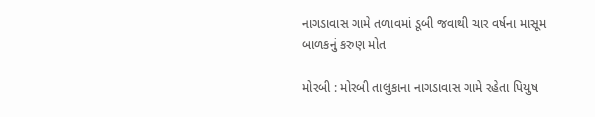નાગડાવાસ ગામે તળાવમાં ડૂબી જવાથી ચાર વર્ષના માસૂમ બાળકનું કરુણ મોત

મોરબી : મોરબી તાલુકાના નાગડાવાસ ગામે રહેતા પિયુષ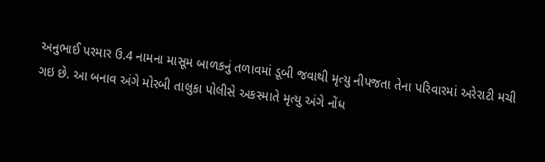અનુભાઈ પરમાર ઉ.4 નામના માસૂમ બાળકનું તળાવમાં ડૂબી જવાથી મૃત્યુ નીપજતા તેના પરિવારમાં અરેરાટી મચી ગઇ છે. આ બનાવ અંગે મોરબી તાલુકા પોલીસે અકસ્માતે મૃત્યુ અંગે નોંધ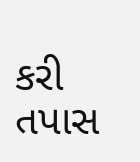કરી તપાસ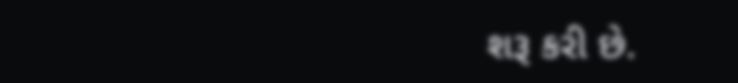શરૂ કરી છે.